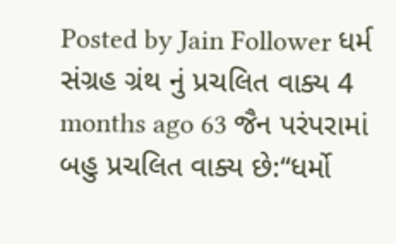Posted by Jain Follower ધર્મ સંગ્રહ ગ્રંથ નું પ્રચલિત વાક્ય 4 months ago 63 જૈન પરંપરામાં બહુ પ્રચલિત વાક્ય છે:“ધર્મો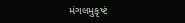મંગલમુકૃષ્ટં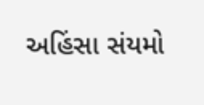અહિંસા સંયમો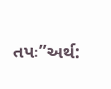તપઃ”અર્થ: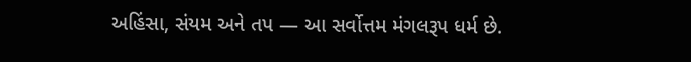અહિંસા, સંયમ અને તપ — આ સર્વોત્તમ મંગલરૂપ ધર્મ છે.